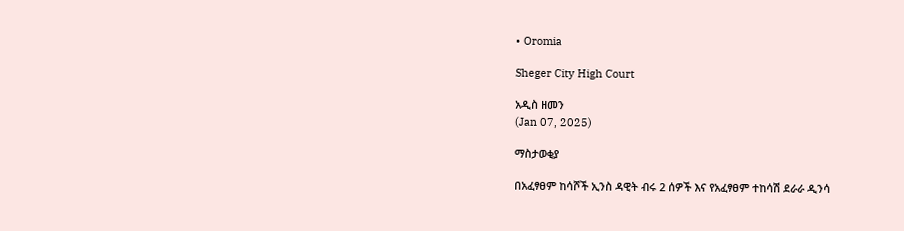• Oromia

Sheger City High Court

አዲስ ዘመን
(Jan 07, 2025)

ማስታወቂያ

በአፈፃፀም ከሳሾች ኢንስ ዳዊት ብሩ 2 ሰዎች እና የአፈፃፀም ተከሳሽ ደራራ ዲንሳ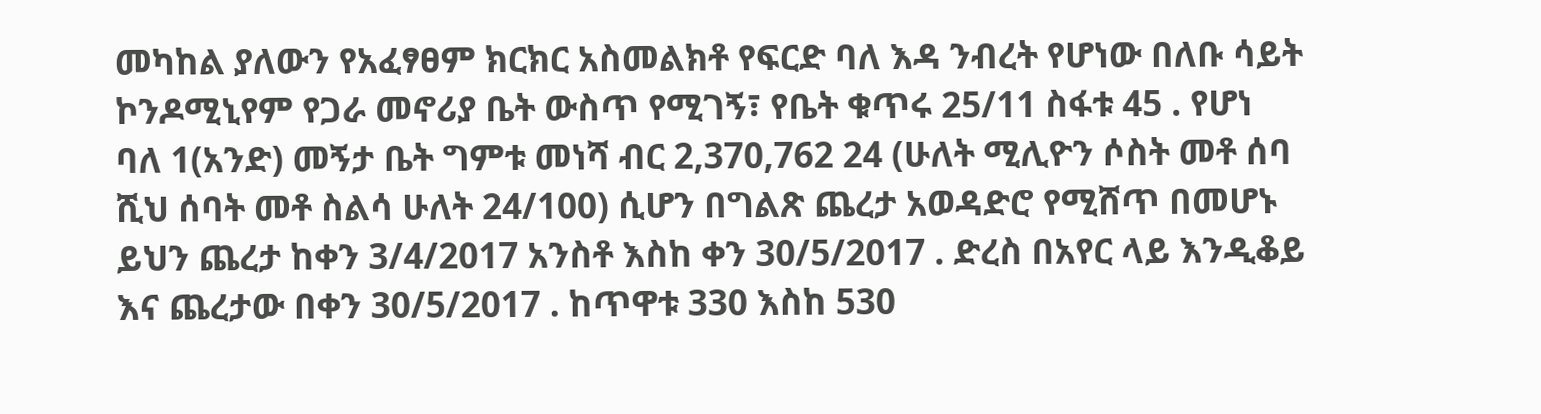መካከል ያለውን የአፈፃፀም ክርክር አስመልክቶ የፍርድ ባለ እዳ ንብረት የሆነው በለቡ ሳይት ኮንዶሚኒየም የጋራ መኖሪያ ቤት ውስጥ የሚገኝ፣ የቤት ቁጥሩ 25/11 ስፋቱ 45 . የሆነ ባለ 1(አንድ) መኝታ ቤት ግምቱ መነሻ ብር 2,370,762 24 (ሁለት ሚሊዮን ሶስት መቶ ሰባ ሺህ ሰባት መቶ ስልሳ ሁለት 24/100) ሲሆን በግልጽ ጨረታ አወዳድሮ የሚሸጥ በመሆኑ ይህን ጨረታ ከቀን 3/4/2017 አንስቶ እስከ ቀን 30/5/2017 . ድረስ በአየር ላይ እንዲቆይ እና ጨረታው በቀን 30/5/2017 . ከጥዋቱ 330 እስከ 530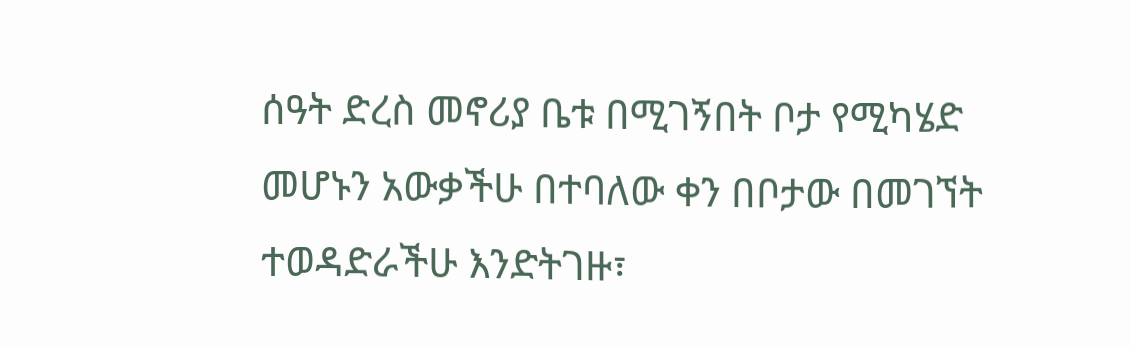ሰዓት ድረስ መኖሪያ ቤቱ በሚገኝበት ቦታ የሚካሄድ መሆኑን አውቃችሁ በተባለው ቀን በቦታው በመገኘት ተወዳድራችሁ እንድትገዙ፣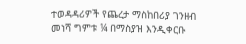ተወዳዳሪዎች የጨረታ ማስከበሪያ ገንዘብ መነሻ ግምቱ ¼ በማስያዝ እንዲቀርቡ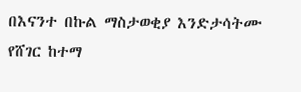በእናንተ በኩል ማስታወቂያ እንድታሳትሙ የሸገር ከተማ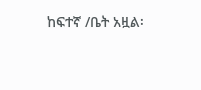ከፍተኛ /ቤት አዟል፡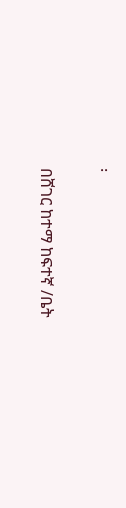፡

በሸገር ከተማ ከፍተኛ /ቤት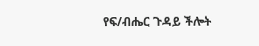የፍ/ብሔር ጉዳይ ችሎት